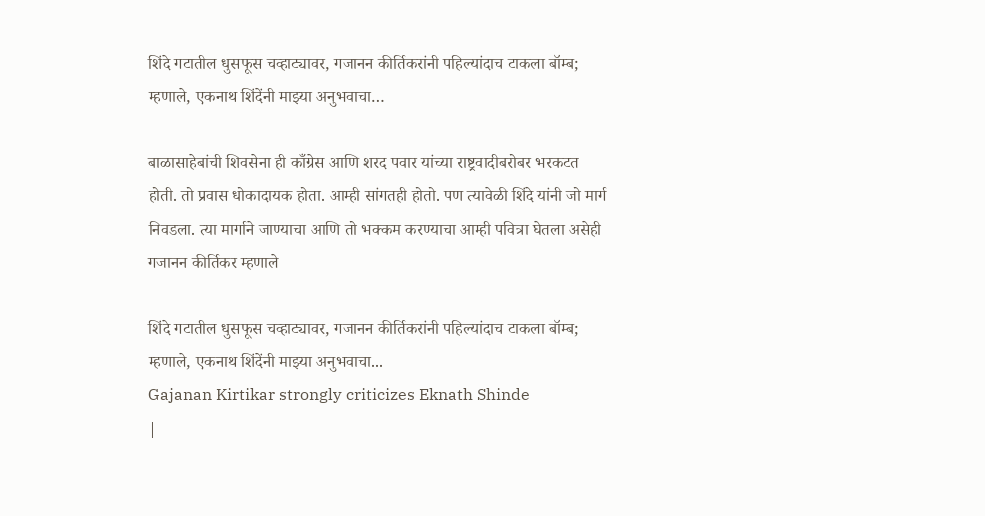शिंदे गटातील धुसफूस चव्हाट्यावर, गजानन कीर्तिकरांनी पहिल्यांदाच टाकला बॉम्ब; म्हणाले, एकनाथ शिंदेंनी माझ्या अनुभवाचा…

बाळासाहेबांची शिवसेना ही काँग्रेस आणि शरद पवार यांच्या राष्ट्रवादीबरोबर भरकटत होती. तो प्रवास धोकादायक होता. आम्ही सांगतही होतो. पण त्यावेळी शिंदे यांनी जो मार्ग निवडला. त्या मार्गाने जाण्याचा आणि तो भक्कम करण्याचा आम्ही पवित्रा घेतला असेही गजानन कीर्तिकर म्हणाले

शिंदे गटातील धुसफूस चव्हाट्यावर, गजानन कीर्तिकरांनी पहिल्यांदाच टाकला बॉम्ब; म्हणाले, एकनाथ शिंदेंनी माझ्या अनुभवाचा...
Gajanan Kirtikar strongly criticizes Eknath Shinde
|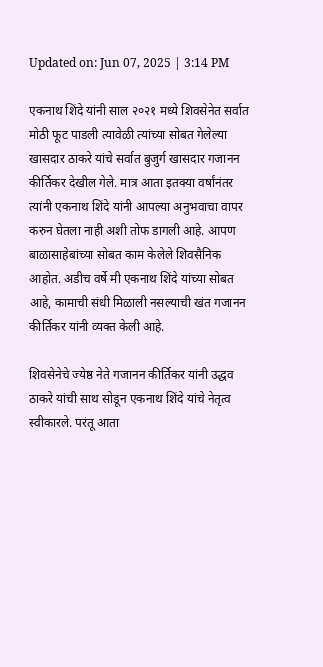Updated on: Jun 07, 2025 | 3:14 PM

एकनाथ शिंदे यांनी साल २०२१ मध्ये शिवसेनेत सर्वात मोठी फूट पाडली त्यावेळी त्यांच्या सोबत गेलेल्या खासदार ठाकरे यांचे सर्वात बुजुर्ग खासदार गजानन कीर्तिकर देखील गेले. मात्र आता इतक्या वर्षांनंतर त्यांनी एकनाथ शिंदे यांनी आपल्या अनुभवाचा वापर करुन घेतला नाही अशी तोफ डागली आहे. आपण बाळासाहेबांच्या सोबत काम केलेले शिवसैनिक आहोत. अडीच वर्षे मी एकनाथ शिंदे यांच्या सोबत आहे, कामाची संधी मिळाली नसल्याची खंत गजानन कीर्तिकर यांनी व्यक्त केली आहे.

शिवसेनेचे ज्येष्ठ नेते गजानन कीर्तिकर यांनी उद्धव ठाकरे यांची साथ सोडून एकनाथ शिंदे यांचे नेतृत्व स्वीकारले. परंतू आता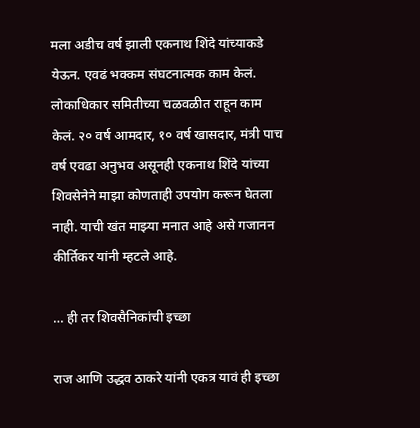मला अडीच वर्ष झाली एकनाथ शिंदे यांच्याकडे येऊन. एवढं भक्कम संघटनात्मक काम केलं. लोकाधिकार समितीच्या चळवळीत राहून काम केलं. २० वर्ष आमदार, १० वर्ष खासदार, मंत्री पाच वर्ष एवढा अनुभव असूनही एकनाथ शिंदे यांच्या शिवसेनेने माझा कोणताही उपयोग करून घेतला नाही. याची खंत माझ्या मनात आहे असे गजानन कीर्तिकर यांनी म्हटले आहे.

… ही तर शिवसैनिकांची इच्छा

राज आणि उद्धव ठाकरे यांनी एकत्र यावं ही इच्छा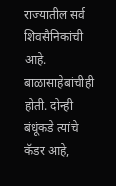राज्यातील सर्व शिवसैनिकांची आहे. बाळासाहेबांचीही होती. दोन्ही बंधूंकडे त्यांचे कॅडर आहे,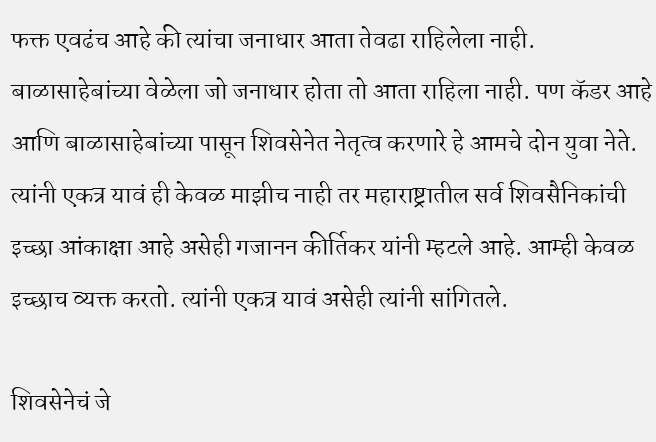फक्त एवढंच आहे की त्यांचा जनाधार आता तेवढा राहिलेला नाही. बाळासाहेबांच्या वेळेला जो जनाधार होता तो आता राहिला नाही. पण कॅडर आहे आणि बाळासाहेबांच्या पासून शिवसेनेत नेतृत्व करणारे हे आमचे दोन युवा नेते. त्यांनी एकत्र यावं ही केवळ माझीच नाही तर महाराष्ट्रातील सर्व शिवसैनिकांची इच्छा आंकाक्षा आहे असेही गजानन कीर्तिकर यांनी म्हटले आहे. आम्ही केवळ इच्छाच व्यक्त करतो. त्यांनी एकत्र यावं असेही त्यांनी सांगितले.

शिवसेनेचं जे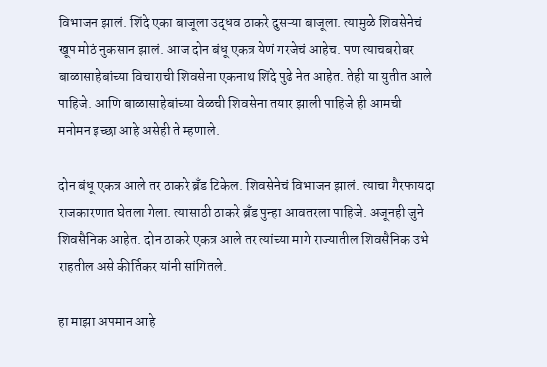विभाजन झालं. शिंदे एका बाजूला उद्धव ठाकरे दुसऱ्या बाजूला. त्यामुळे शिवसेनेचं खूप मोठं नुकसान झालं. आज दोन बंधू एकत्र येणं गरजेचं आहेच. पण त्याचबरोबर बाळासाहेबांच्या विचाराची शिवसेना एकनाथ शिंदे पुढे नेत आहेत. तेही या युतीत आले पाहिजे. आणि बाळासाहेबांच्या वेळची शिवसेना तयार झाली पाहिजे ही आमची मनोमन इच्छा आहे असेही ते म्हणाले.

दोन बंधू एकत्र आले तर ठाकरे ब्रँड टिकेल. शिवसेनेचं विभाजन झालं. त्याचा गैरफायदा राजकारणात घेतला गेला. त्यासाठी ठाकरे ब्रँड पुन्हा आवतरला पाहिजे. अजूनही जुने शिवसैनिक आहेत. दोन ठाकरे एकत्र आले तर त्यांच्या मागे राज्यातील शिवसैनिक उभे राहतील असे कीर्तिकर यांनी सांगितले.

हा माझा अपमान आहे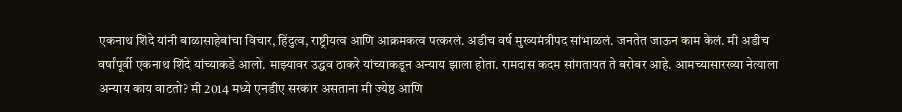एकनाथ शिंदे यांनी बाळासाहेबांचा विचार, हिंदुत्व, राष्ट्रीयत्व आणि आक्रमकत्व पत्करलं. अडीच वर्ष मुख्यमंत्रीपद सांभाळलं. जनतेत जाऊन काम केलं. मी अडीच वर्षांपूर्वी एकनाथ शिंदे यांच्याकडे आलो. माझ्यावर उद्धव ठाकरे यांच्याकडून अन्याय झाला होता. रामदास कदम सांगतायत ते बरोबर आहे. आमच्यासारख्या नेत्याला अन्याय काय वाटतो? मी 2014 मध्ये एनडीए सरकार असताना मी ज्येष्ठ आणि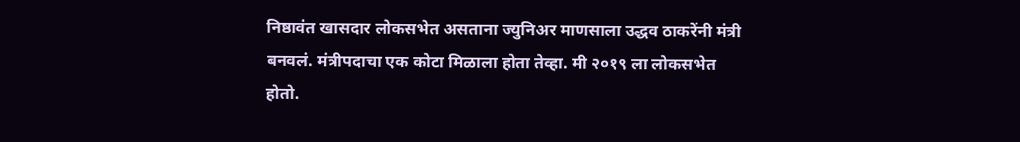निष्ठावंत खासदार लोकसभेत असताना ज्युनिअर माणसाला उद्धव ठाकरेंनी मंत्री बनवलं. मंत्रीपदाचा एक कोटा मिळाला होता तेव्हा. मी २०१९ ला लोकसभेत होतो.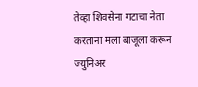तेव्हा शिवसेना गटाचा नेता करताना मला बाजूला करून ज्युनिअर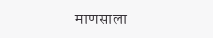माणसाला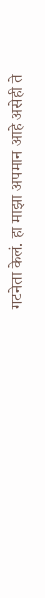गटनेता केलं. हा माझा अपमान आहे असेही ते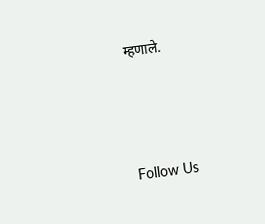म्हणाले.





Follow Us